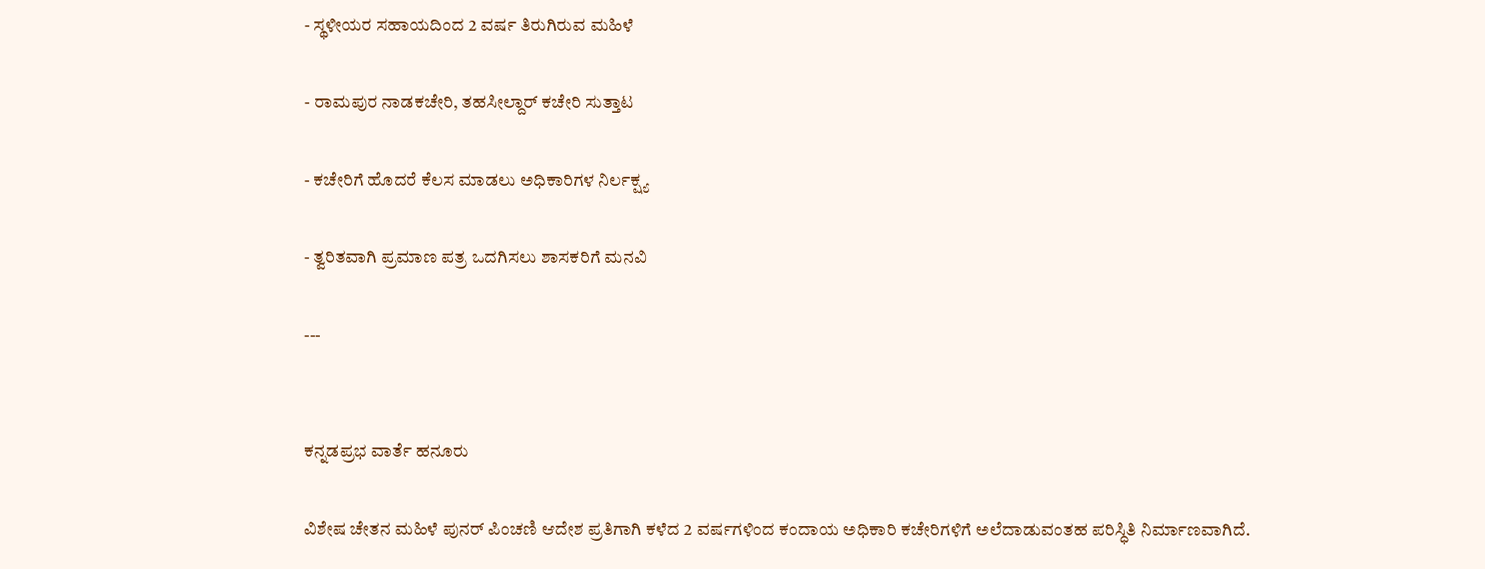- ಸ್ಥಳೀಯರ ಸಹಾಯದಿಂದ 2 ವರ್ಷ ತಿರುಗಿರುವ ಮಹಿಳೆ

- ರಾಮಪುರ ನಾಡಕಚೇರಿ, ತಹಸೀಲ್ದಾರ್‌ ಕಚೇರಿ ಸುತ್ತಾಟ

- ಕಚೇರಿಗೆ ಹೊದರೆ ಕೆಲಸ ಮಾಡಲು ಅಧಿಕಾರಿಗಳ ನಿರ್ಲಕ್ಷ್ಯ

- ತ್ವರಿತವಾಗಿ ಪ್ರಮಾಣ ಪತ್ರ ಒದಗಿಸಲು ಶಾಸಕರಿಗೆ ಮನವಿ

---


ಕನ್ನಡಪ್ರಭ ವಾರ್ತೆ ಹನೂರು

ವಿಶೇಷ ಚೇತನ ಮಹಿಳೆ ಪುನರ್‌ ಪಿಂಚಣಿ ಆದೇಶ ಪ್ರತಿಗಾಗಿ ಕಳೆದ 2 ವರ್ಷಗಳಿಂದ ಕಂದಾಯ ಅಧಿಕಾರಿ ಕಚೇರಿಗಳಿಗೆ ಅಲೆದಾಡುವಂತಹ ಪರಿಸ್ಧಿತಿ ನಿರ್ಮಾಣವಾಗಿದೆ.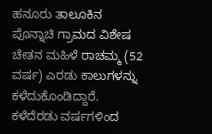ಹನೂರು ತಾಲೂಕಿನ ಪೊನ್ನಾಚಿ ಗ್ರಾಮದ ವಿಶೇಷ ಚೇತನ ಮಹಿಳೆ ರಾಚಮ್ಮ (52 ವರ್ಷ) ಎರಡು ಕಾಲುಗಳನ್ನು ಕಳೆದುಕೊಂಡಿದ್ದಾರೆ. ಕಳೆದೆರಡು ವರ್ಷಗಳಿಂದ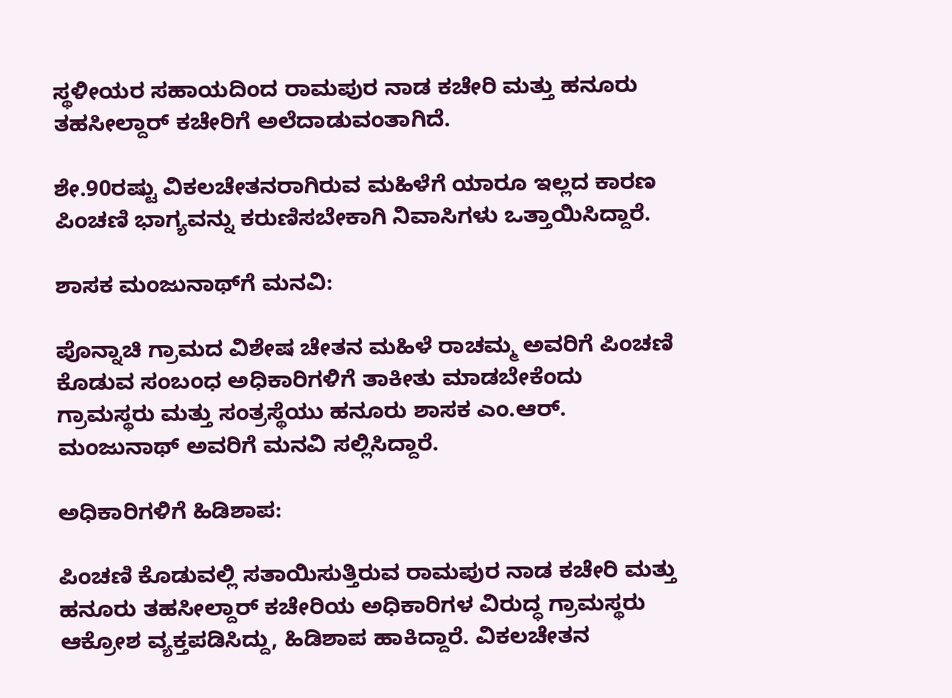ಸ್ಥಳೀಯರ ಸಹಾಯದಿಂದ ರಾಮಪುರ ನಾಡ ಕಚೇರಿ ಮತ್ತು ಹನೂರು ತಹಸೀಲ್ದಾರ್‌ ಕಚೇರಿಗೆ ಅಲೆದಾಡುವಂತಾಗಿದೆ.

ಶೇ.90ರಷ್ಟು ವಿಕಲಚೇತನರಾಗಿರುವ ಮಹಿಳೆಗೆ ಯಾರೂ ಇಲ್ಲದ ಕಾರಣ ಪಿಂಚಣಿ ಭಾಗ್ಯವನ್ನು ಕರುಣಿಸಬೇಕಾಗಿ ನಿವಾಸಿಗಳು ಒತ್ತಾಯಿಸಿದ್ದಾರೆ.

ಶಾಸಕ ಮಂಜುನಾಥ್‌ಗೆ ಮನವಿ:

ಪೊನ್ನಾಚಿ ಗ್ರಾಮದ ವಿಶೇಷ ಚೇತನ ಮಹಿಳೆ ರಾಚಮ್ಮ ಅವರಿಗೆ ಪಿಂಚಣಿ ಕೊಡುವ ಸಂಬಂಧ ಅಧಿಕಾರಿಗಳಿಗೆ ತಾಕೀತು ಮಾಡಬೇಕೆಂದು ಗ್ರಾಮಸ್ಥರು ಮತ್ತು ಸಂತ್ರಸ್ಥೆಯು ಹನೂರು ಶಾಸಕ ಎಂ.ಆರ್‌. ಮಂಜುನಾಥ್‌ ಅವರಿಗೆ ಮನವಿ ಸಲ್ಲಿಸಿದ್ದಾರೆ.

ಅಧಿಕಾರಿಗಳಿಗೆ ಹಿಡಿಶಾಪ:

ಪಿಂಚಣಿ ಕೊಡುವಲ್ಲಿ ಸತಾಯಿಸುತ್ತಿರುವ ರಾಮಪುರ ನಾಡ ಕಚೇರಿ ಮತ್ತು ಹನೂರು ತಹಸೀಲ್ದಾರ್‌ ಕಚೇರಿಯ ಅಧಿಕಾರಿಗಳ ವಿರುದ್ಧ ಗ್ರಾಮಸ್ಥರು ಆಕ್ರೋಶ ವ್ಯಕ್ತಪಡಿಸಿದ್ದು, ಹಿಡಿಶಾಪ ಹಾಕಿದ್ದಾರೆ. ವಿಕಲಚೇತನ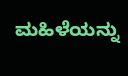ಮಹಿಳೆಯನ್ನು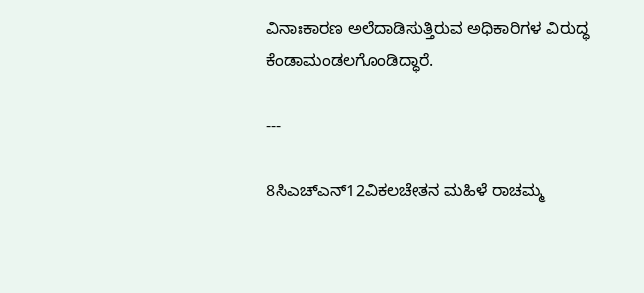ವಿನಾಃಕಾರಣ ಅಲೆದಾಡಿಸುತ್ತಿರುವ ಅಧಿಕಾರಿಗಳ ವಿರುದ್ಧ ಕೆಂಡಾಮಂಡಲಗೊಂಡಿದ್ಧಾರೆ.

---

8ಸಿಎಚ್ಎನ್‌12ವಿಕಲಚೇತನ ಮಹಿಳೆ ರಾಚಮ್ಮ